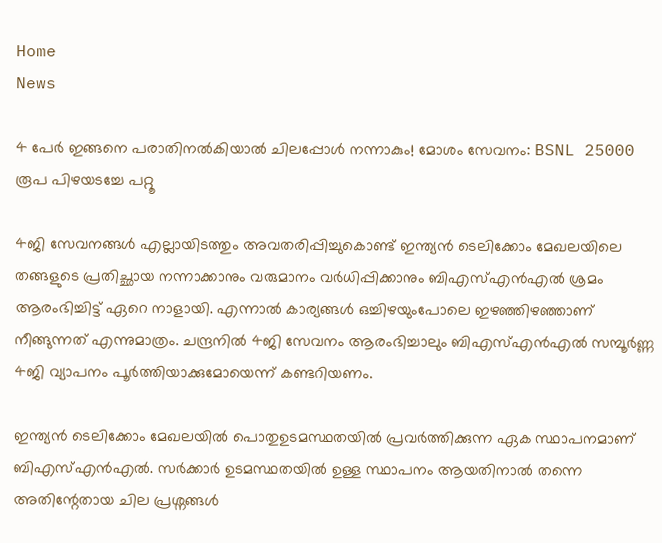Home
News

4 പേർ ഇങ്ങനെ പരാതിനൽകിയാൽ ചിലപ്പോൾ നന്നാകും! മോശം സേവനം: BSNL 25000 രൂപ പിഴയടച്ചേ പറ്റൂ

4ജി സേവനങ്ങൾ എല്ലായിടത്തും അ‌വതരിപ്പിച്ചുകൊണ്ട് ഇന്ത്യൻ ടെലിക്കോം മേഖലയിലെ തങ്ങളുടെ പ്രതിച്ഛായ നന്നാക്കാനും വരുമാനം വർധിപ്പിക്കാനും ബിഎസ്എൻഎൽ ശ്രമം ആരംഭിച്ചിട്ട് ഏറെ നാളായി. എന്നാൽ കാര്യങ്ങൾ ഒച്ചിഴയുംപോലെ ഇഴഞ്ഞിഴഞ്ഞാണ് നീങ്ങുന്നത് എന്നുമാത്രം. ചന്ദ്രനിൽ 4ജി സേവനം ആരംഭിച്ചാലും ബിഎസ്എൻഎൽ സമ്പൂർണ്ണ 4ജി വ്യാപനം പൂർത്തിയാക്കുമോയെന്ന് കണ്ടറിയണം.

ഇന്ത്യൻ ടെലിക്കോം മേഖലയിൽ പൊതുഉടമസ്ഥതയിൽ പ്രവർത്തിക്കുന്ന ഏക സ്ഥാപനമാണ് ബിഎസ്എൻഎൽ. സർക്കാർ ഉടമസ്ഥതയിൽ ഉള്ള സ്ഥാപനം ആയതിനാൽ തന്നെ അ‌തിന്റേതായ ചില പ്രശ്നങ്ങൾ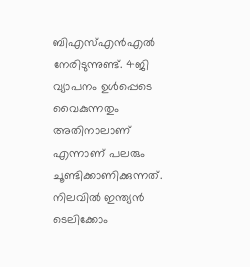ബിഎസ്എൻഎൽ നേരിടുന്നുണ്ട്. 4ജി വ്യാപനം ഉൾപ്പെടെ വൈകുന്നതും അ‌തിനാലാണ് എന്നാണ് പലരും ചൂണ്ടിക്കാണിക്കുന്നത്. നിലവിൽ ഇന്ത്യൻ ടെലിക്കോം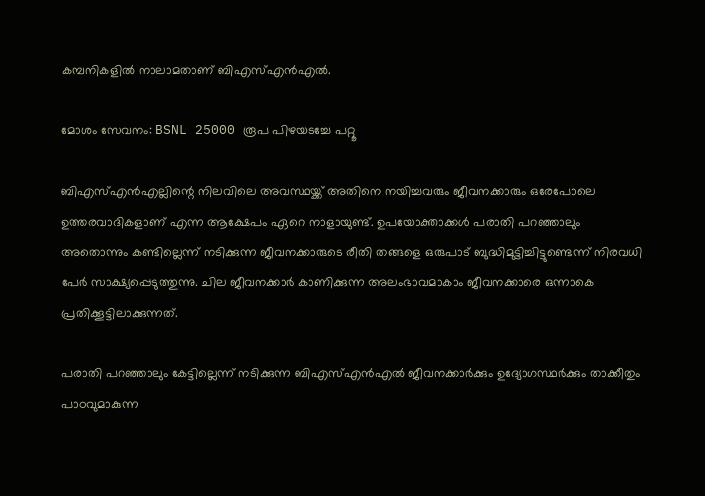കമ്പനികളിൽ നാലാമതാണ് ബിഎസ്എൻഎൽ.

മോശം സേവനം: BSNL 25000 രൂപ പിഴയടച്ചേ പറ്റൂ

ബിഎസ്എൻഎല്ലിന്റെ നിലവിലെ അ‌വസ്ഥയ്ക്ക് അ‌തിനെ നയിച്ചവരും ജീവനക്കാരും ഒരേപോലെ ഉത്തരവാദികളാണ് എന്ന ആക്ഷേപം ഏറെ നാളായുണ്ട്. ഉപയോക്താക്കൾ പരാതി പറഞ്ഞാലും അ‌തൊന്നും കണ്ടില്ലെന്ന് നടിക്കുന്ന ജീവനക്കാരുടെ രീതി തങ്ങളെ ഒരുപാട് ബുദ്ധിമുട്ടിച്ചിട്ടുണ്ടെന്ന് നിരവധി പേർ സാക്ഷ്യപ്പെടുത്തുന്നു. ചില ജീവനക്കാർ കാണിക്കുന്ന അ‌ലംഭാവമാകാം ജീവനക്കാരെ ഒന്നാകെ പ്രതിക്കൂട്ടിലാക്കുന്നത്.

പരാതി പറഞ്ഞാലും കേട്ടില്ലെന്ന് നടിക്കുന്ന ബിഎസ്എൻഎൽ ജീവനക്കാർക്കും ഉദ്യോഗസ്ഥർക്കും താക്കീതും പാഠവുമാകുന്ന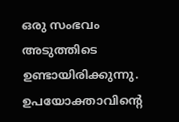ഒരു സംഭവം അ‌ടുത്തിടെ ഉണ്ടായിരിക്കുന്നു. ഉപയോക്താവിന്റെ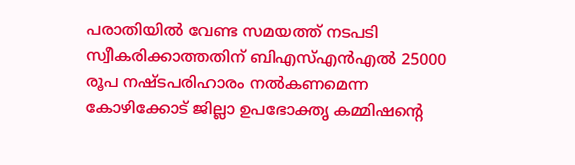പരാതിയിൽ വേണ്ട സമയത്ത് നടപടി സ്വീകരിക്കാത്തതിന് ബിഎസ്എൻഎൽ 25000 രൂപ നഷ്ടപരിഹാരം നൽകണമെന്ന കോഴിക്കോട് ജില്ലാ ഉപഭോക്തൃ കമ്മിഷൻ്റെ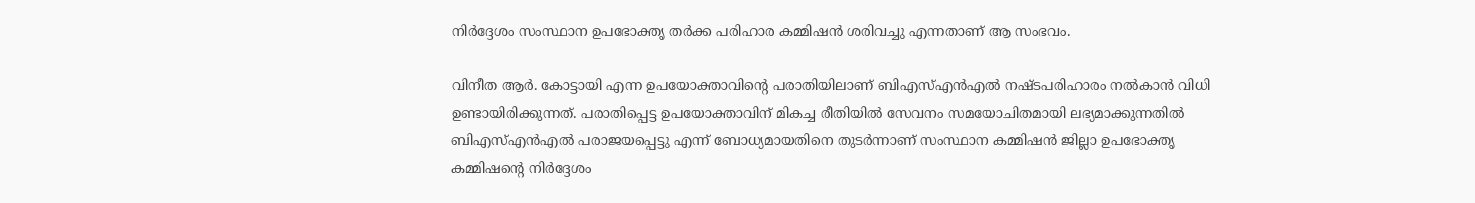നിർദ്ദേശം സംസ്ഥാന ഉപഭോക്തൃ തർക്ക പരിഹാര കമ്മിഷൻ ശരിവച്ചു എന്നതാണ് ആ സംഭവം.

വിനീത ആർ. കോട്ടായി എന്ന ഉപയോക്താവിന്റെ പരാതിയിലാണ് ബിഎസ്എൻഎൽ നഷ്ടപരിഹാരം നൽകാൻ വിധി ഉണ്ടായിരിക്കുന്നത്. പരാതിപ്പെട്ട ഉപയോക്താവിന് മികച്ച രീതിയിൽ സേവനം സമയോചിതമായി ലഭ്യമാക്കുന്നതിൽ ബിഎസ്എൻഎൽ പരാജയപ്പെട്ടു എന്ന് ബോധ്യമായതിനെ തുടർന്നാണ് സംസ്ഥാന കമ്മിഷൻ ജില്ലാ ഉപഭോക്തൃ കമ്മിഷൻ്റെ നിർദ്ദേശം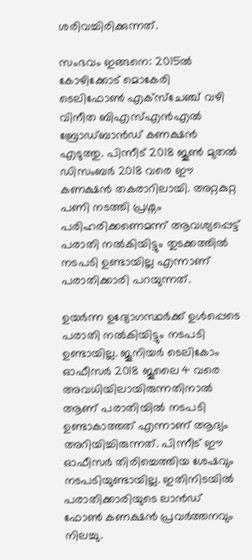ശരിവച്ചിരിക്കുന്നത്.

സംഭവം ഇങ്ങനെ: 2015ൽ കോഴിക്കോട് മൊകേരി ടെലിഫോൺ എക്‌സ്‌ചേഞ്ച് വഴി വിനീത ബിഎസ്എൻഎൽ ബ്രോഡ്‌ബാൻഡ് കണക്ഷൻ എടുത്തു. പിന്നീട് 2018 ജൂൺ മുതൽ ഡിസംബർ 2018 വരെ ഈ കണക്ഷൻ തകരാറിലായി. അ‌റ്റകുറ്റ പണി നടത്തി പ്രശ്നം പരിഹരിക്കണെമന്ന് ആവശ്യപ്പെട്ട് പരാതി നൽകിയിട്ടും തുടക്കത്തിൽ നടപടി ഉണ്ടായില്ല എന്നാണ് പരാതിക്കാരി പറയുന്നത്.

ഉയർന്ന ഉദ്യോഗസ്ഥർക്ക് ഉൾപ്പെടെ പരാതി നൽകിയിട്ടും നടപടി ഉണ്ടായില്ല. ജൂനിയർ ടെലികോം ഓഫീസർ 2018 ജൂലൈ 4 വരെ അവധിയിലായിരുന്നതിനാൽ ആണ് പരാതിയിൽ നടപടി ഉണ്ടാകാത്തത് എന്നാണ് ആദ്യം അ‌റിയിച്ചിരുന്നത്. പിന്നീട് ഈ ഓഫീസർ തിരിച്ചെത്തിയ ശേഷവും നടപടിയുണ്ടായില്ല. ഇതിനിടയിൽ പരാതിക്കാരിയുടെ ലാൻഡ് ഫോൺ കണക്ഷൻ പ്രവർത്തനവും നിലച്ചു.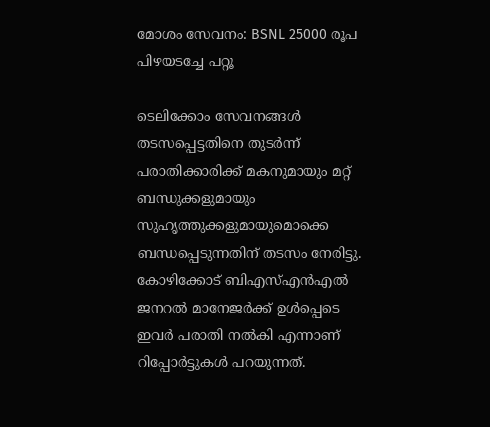മോശം സേവനം: BSNL 25000 രൂപ പിഴയടച്ചേ പറ്റൂ

ടെലിക്കോം സേവനങ്ങൾ തടസപ്പെട്ടതിനെ തുടർന്ന് പരാതിക്കാരിക്ക് മകനുമായും മറ്റ് ബന്ധുക്കളുമായും സുഹൃത്തുക്കളുമായുമൊക്കെ ബന്ധപ്പെടുന്നതിന് തടസം നേരിട്ടു. കോഴിക്കോട് ബിഎസ്എൻഎൽ ജനറൽ മാനേജർക്ക് ഉൾപ്പെടെ ഇവർ പരാതി നൽകി എന്നാണ് റിപ്പോർട്ടുകൾ പറയുന്നത്.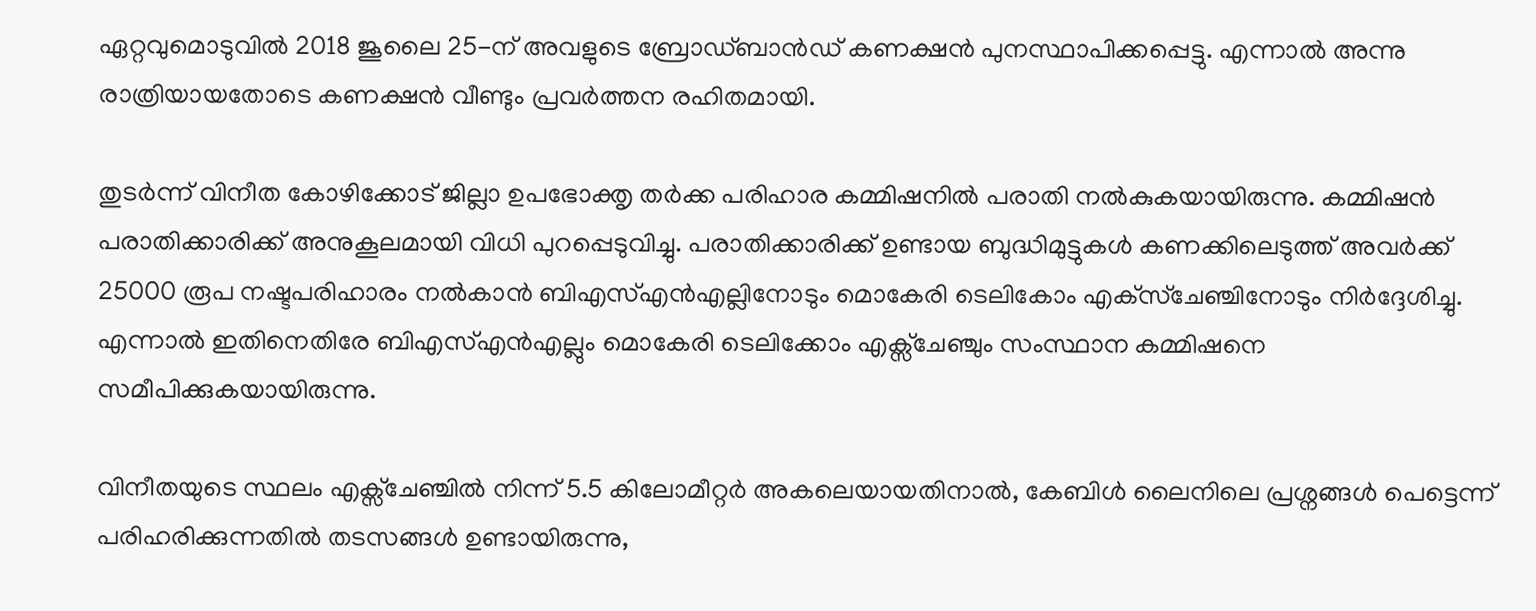ഏറ്റവുമൊടുവിൽ 2018 ജൂലൈ 25-ന് അവളുടെ ബ്രോഡ്‌ബാൻഡ് കണക്ഷൻ പുനസ്ഥാപിക്കപ്പെട്ടു. എന്നാൽ അ‌ന്നു രാത്രിയായതോടെ കണക്ഷൻ വീണ്ടും പ്രവർത്തന രഹിതമായി.

തുടർന്ന് വിനീത കോഴിക്കോട് ജില്ലാ ഉപഭോക്തൃ തർക്ക പരിഹാര കമ്മിഷനിൽ പരാതി നൽകുകയായിരുന്നു. കമ്മിഷൻ പരാതിക്കാരിക്ക് അ‌നുകൂലമായി വിധി പുറപ്പെടുവിച്ചു. പരാതിക്കാരിക്ക് ഉണ്ടായ ബുദ്ധിമുട്ടുകൾ കണക്കിലെടുത്ത് അ‌വർക്ക് 25000 രൂപ നഷ്ടപരിഹാരം നൽകാൻ ബിഎസ്എൻഎല്ലിനോടും മൊകേരി ടെലികോം എക്‌സ്‌ചേഞ്ചിനോടും നിർദ്ദേശിച്ചു. എന്നാൽ ഇതിനെതിരേ ബിഎസ്എൻഎല്ലും മൊകേരി ടെലിക്കോം എക്സ്ചേഞ്ചും സംസ്ഥാന കമ്മിഷനെ സമീപിക്കുകയായിരുന്നു.

വിനീതയുടെ സ്ഥലം എക്സ്ചേഞ്ചിൽ നിന്ന് 5.5 കിലോമീറ്റർ അകലെയായതിനാൽ, കേബിൾ ലൈനിലെ പ്രശ്നങ്ങൾ പെട്ടെന്ന് പരിഹരിക്കുന്നതിൽ തടസങ്ങൾ ഉണ്ടായിരുന്നു,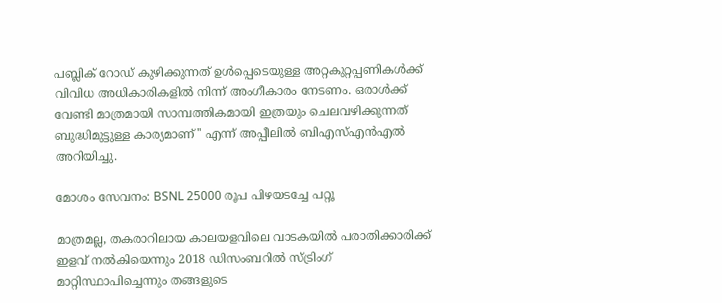പബ്ലിക് റോഡ് കുഴിക്കുന്നത് ഉൾപ്പെടെയുള്ള അറ്റകുറ്റപ്പണികൾക്ക് വിവിധ അധികാരികളിൽ നിന്ന് അംഗീകാരം നേടണം. ഒരാൾക്ക് വേണ്ടി മാത്രമായി സാമ്പത്തികമായി ഇത്രയും ചെലവഴിക്കുന്നത് ബുദ്ധിമുട്ടുള്ള കാര്യമാണ്'' എന്ന് അ‌പ്പീലിൽ ബിഎസ്എൻഎൽ അ‌റിയിച്ചു.

മോശം സേവനം: BSNL 25000 രൂപ പിഴയടച്ചേ പറ്റൂ

മാത്രമല്ല, തകരാറിലായ കാലയളവിലെ വാടകയിൽ പരാതിക്കാരിക്ക് ഇളവ് നൽകിയെന്നും 2018 ഡിസംബറിൽ സ്ട്രിംഗ് മാറ്റിസ്ഥാപിച്ചെന്നും തങ്ങളുടെ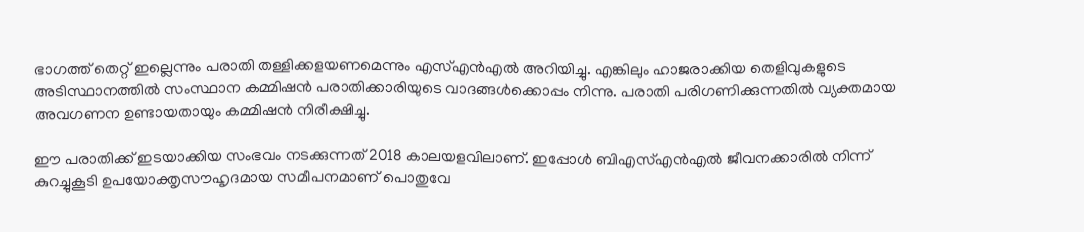ഭാഗത്ത് തെറ്റ് ഇല്ലെന്നും പരാതി തള്ളിക്കളയണമെന്നും എസ്എൻഎൽ അ‌റിയിച്ചു. എങ്കിലും ഹാജരാക്കിയ തെളിവുകളുടെ അടിസ്ഥാനത്തിൽ സംസ്ഥാന കമ്മിഷൻ പരാതിക്കാരിയുടെ വാദങ്ങൾക്കൊപ്പം നിന്നു. പരാതി പരിഗണിക്കുന്നതിൽ വ്യക്തമായ അ‌വഗണന ഉണ്ടായതായും കമ്മിഷൻ നിരീക്ഷിച്ചു.

ഈ പരാതിക്ക് ഇടയാക്കിയ സംഭവം നടക്കുന്നത് 2018 കാലയളവിലാണ്. ഇപ്പോൾ ബിഎസ്എൻഎൽ ജീവനക്കാരിൽ നിന്ന് കുറച്ചുകൂടി ഉപയോക്തൃസൗഹൃദമായ സമീപനമാണ് പൊതുവേ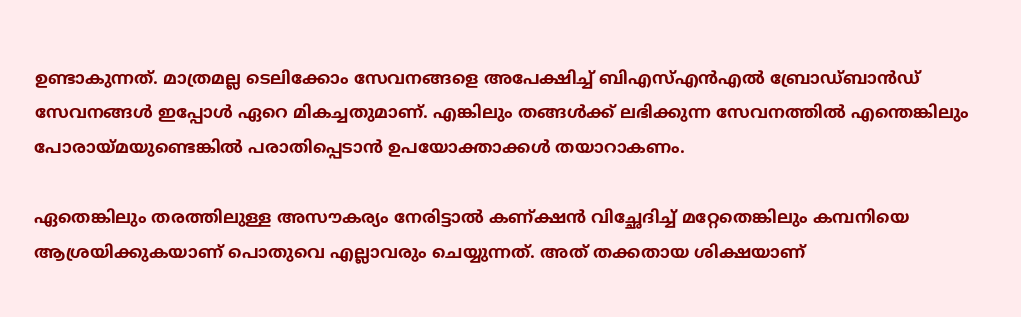ഉണ്ടാകുന്നത്. മാത്രമല്ല ടെലിക്കോം സേവനങ്ങളെ അ‌പേക്ഷിച്ച് ബിഎസ്എൻഎൽ ബ്രോഡ്ബാൻഡ് സേവനങ്ങൾ ഇപ്പോൾ ഏറെ മികച്ചതുമാണ്. എങ്കിലും തങ്ങൾക്ക് ലഭിക്കുന്ന സേവനത്തിൽ എന്തെങ്കിലും പോരായ്മയുണ്ടെങ്കിൽ പരാതിപ്പെടാൻ ഉപയോക്താക്കൾ തയാറാകണം.

ഏതെങ്കിലും തരത്തിലുള്ള അ‌സൗകര്യം നേരിട്ടാൽ കണ്ക്ഷൻ വിച്ഛേദിച്ച് മറ്റേതെങ്കിലും കമ്പനിയെ ആശ്രയിക്കുകയാണ് പൊതുവെ എല്ലാവരും ചെയ്യുന്നത്. അ‌ത് തക്കതായ ശിക്ഷയാണ്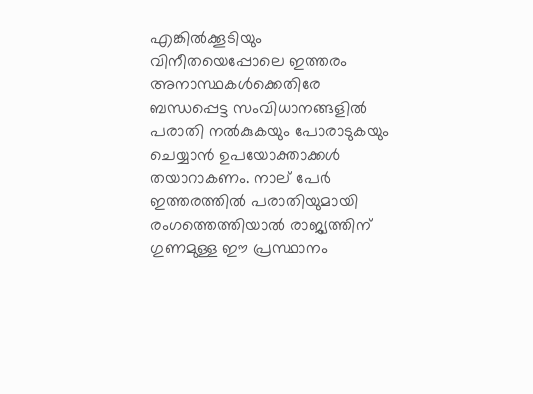എങ്കിൽക്കൂടിയും വിനീതയെപ്പോലെ ഇത്തരം അ‌നാസ്ഥകൾക്കെതിരേ ബന്ധപ്പെട്ട സംവിധാനങ്ങളിൽ പരാതി നൽകുകയും പോരാടുകയും ചെയ്യാൻ ഉപയോക്താക്കൾ തയാറാകണം. നാല് പേർ ഇത്തരത്തിൽ പരാതിയുമായി രംഗത്തെത്തിയാൽ രാജ്യത്തിന് ഗുണമുള്ള ഈ പ്രസ്ഥാനം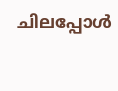ചിലപ്പോൾ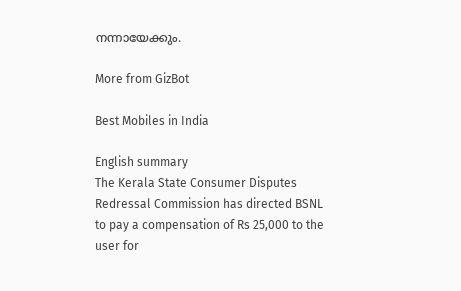നന്നായേക്കും.

More from GizBot

Best Mobiles in India

English summary
The Kerala State Consumer Disputes Redressal Commission has directed BSNL to pay a compensation of Rs 25,000 to the user for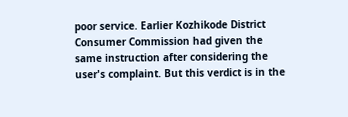poor service. Earlier Kozhikode District Consumer Commission had given the same instruction after considering the user's complaint. But this verdict is in the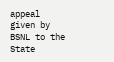appeal given by BSNL to the State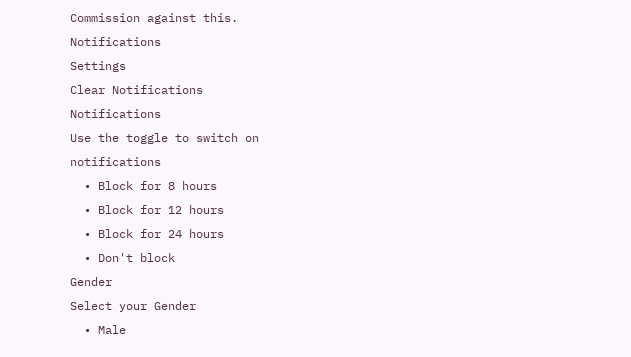Commission against this.
Notifications
Settings
Clear Notifications
Notifications
Use the toggle to switch on notifications
  • Block for 8 hours
  • Block for 12 hours
  • Block for 24 hours
  • Don't block
Gender
Select your Gender
  • Male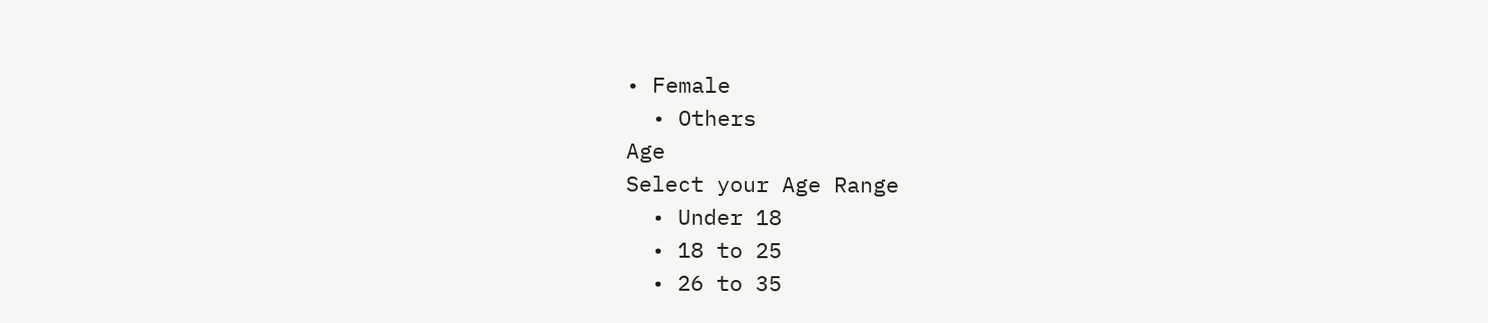• Female
  • Others
Age
Select your Age Range
  • Under 18
  • 18 to 25
  • 26 to 35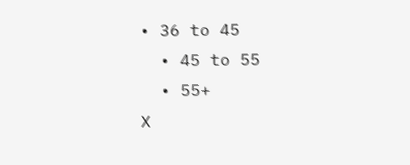• 36 to 45
  • 45 to 55
  • 55+
X